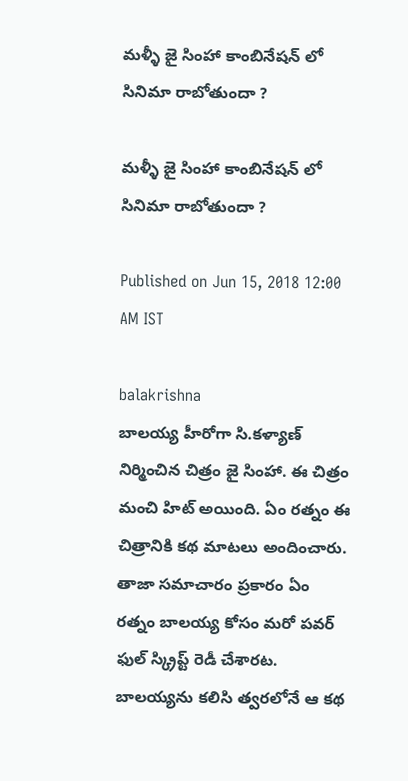మళ్ళీ జై సింహా కాంబినేషన్ లో సినిమా రాబోతుందా ?

మళ్ళీ జై సింహా కాంబినేషన్ లో సినిమా రాబోతుందా ?

Published on Jun 15, 2018 12:00 AM IST

balakrishna
బాలయ్య హీరోగా సి.కళ్యాణ్ నిర్మించిన చిత్రం జై సింహా. ఈ చిత్రం మంచి హిట్ అయింది. ఏం రత్నం ఈ చిత్రానికి కథ మాటలు అందించారు. తాజా సమాచారం ప్రకారం ఏం రత్నం బాలయ్య కోసం మరో పవర్ ఫుల్ స్క్రిప్ట్ రెడీ చేశారట. బాలయ్యను కలిసి త్వరలోనే ఆ కథ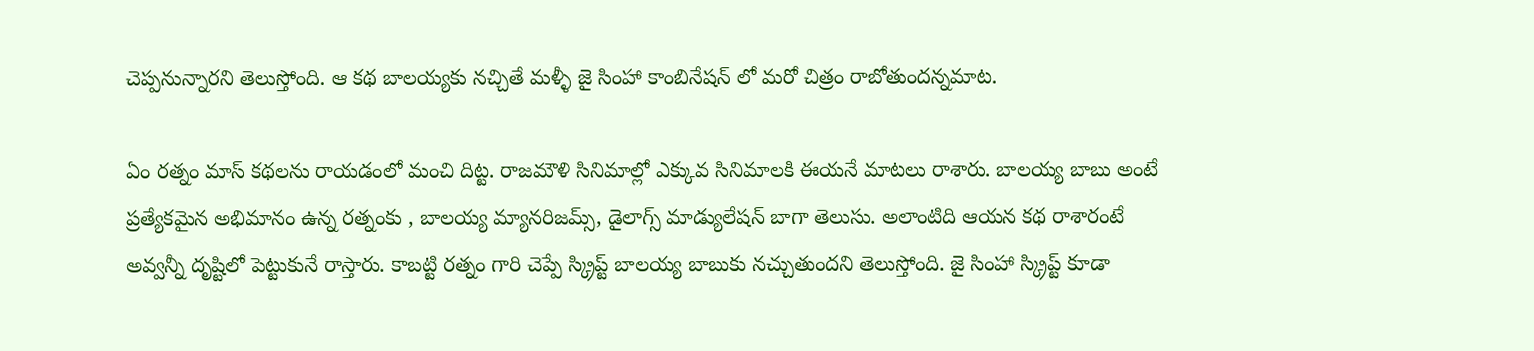చెప్పనున్నారని తెలుస్తోంది. ఆ కథ బాలయ్యకు నచ్చితే మళ్ళీ జై సింహా కాంబినేషన్ లో మరో చిత్రం రాబోతుందన్నమాట.

ఏం రత్నం మాస్ కథలను రాయడంలో మంచి దిట్ట. రాజమౌళి సినిమాల్లో ఎక్కువ సినిమాలకి ఈయనే మాటలు రాశారు. బాలయ్య బాబు అంటే ప్రత్యేకమైన అభిమానం ఉన్న రత్నంకు , బాలయ్య మ్యానరిజమ్స్, డైలాగ్స్ మాడ్యులేషన్ బాగా తెలుసు. అలాంటిది ఆయన కథ రాశారంటే అవ్వన్నీ దృష్టిలో పెట్టుకునే రాస్తారు. కాబట్టి రత్నం గారి చెప్పే స్క్రిప్ట్ బాలయ్య బాబుకు నచ్చుతుందని తెలుస్తోంది. జై సింహా స్క్రిప్ట్ కూడా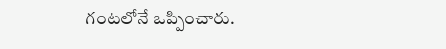గంటలోనే ఒప్పించారు.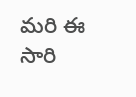మరి ఈ సారి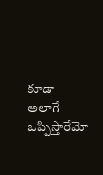కూడా అలాగే ఒప్పిస్తారేమో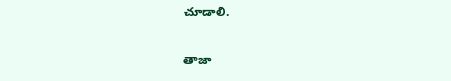చూడాలి.

తాజా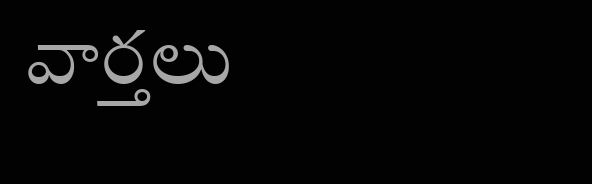వార్తలు